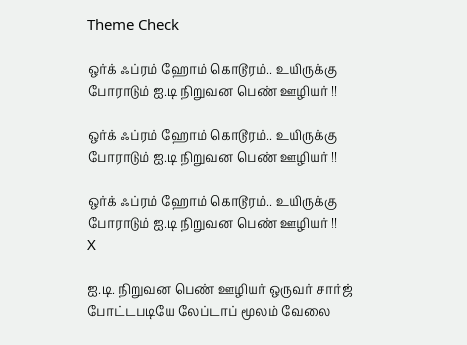Theme Check

ஒர்க் ஃப்ரம் ஹோம் கொடூரம்.. உயிருக்கு போராடும் ஐ.டி நிறுவன பெண் ஊழியர் !!

ஒர்க் ஃப்ரம் ஹோம் கொடூரம்.. உயிருக்கு போராடும் ஐ.டி நிறுவன பெண் ஊழியர் !!

ஒர்க் ஃப்ரம் ஹோம் கொடூரம்.. உயிருக்கு போராடும் ஐ.டி நிறுவன பெண் ஊழியர் !!
X

ஐ.டி. நிறுவன பெண் ஊழியர் ஒருவர் சார்ஜ் போட்டபடியே லேப்டாப் மூலம் வேலை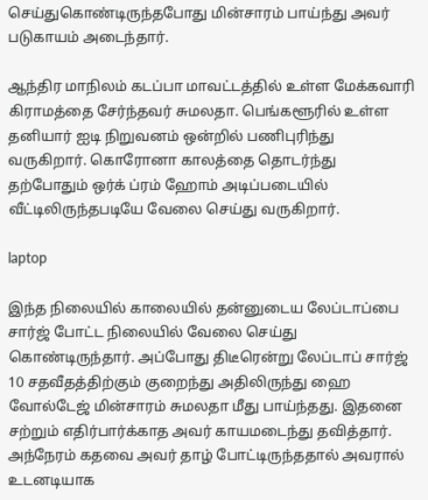செய்துகொண்டிருந்தபோது மின்சாரம் பாய்ந்து அவர் படுகாயம் அடைந்தார்.

ஆந்திர மாநிலம் கடப்பா மாவட்டத்தில் உள்ள மேக்கவாரி கிராமத்தை சேர்ந்தவர் சுமலதா. பெங்களூரில் உள்ள தனியார் ஐடி நிறுவனம் ஒன்றில் பணிபுரிந்து வருகிறார். கொரோனா காலத்தை தொடர்ந்து தற்போதும் ஒர்க் ப்ரம் ஹோம் அடிப்படையில் வீட்டிலிருந்தபடியே வேலை செய்து வருகிறார்.

laptop

இந்த நிலையில் காலையில் தன்னுடைய லேப்டாப்பை சார்ஜ் போட்ட நிலையில் வேலை செய்து கொண்டிருந்தார். அப்போது திடீரென்று லேப்டாப் சார்ஜ் 10 சதவீதத்திற்கும் குறைந்து அதிலிருந்து ஹை வோல்டேஜ் மின்சாரம் சுமலதா மீது பாய்ந்தது. இதனை சற்றும் எதிர்பார்க்காத அவர் காயமடைந்து தவித்தார். அந்நேரம் கதவை அவர் தாழ் போட்டிருந்ததால் அவரால் உடனடியாக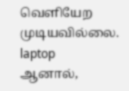வெளியேற முடியவில்லை.
laptop
ஆனால்,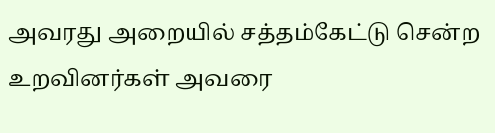அவரது அறையில் சத்தம்கேட்டு சென்ற உறவினர்கள் அவரை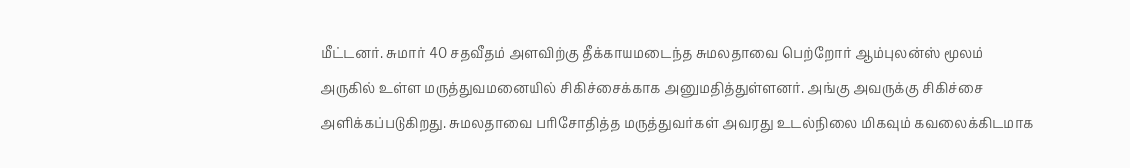மீட்டனர். சுமார் 40 சதவீதம் அளவிற்கு தீக்காயமடைந்த சுமலதாவை பெற்றோர் ஆம்புலன்ஸ் மூலம் அருகில் உள்ள மருத்துவமனையில் சிகிச்சைக்காக அனுமதித்துள்ளனர். அங்கு அவருக்கு சிகிச்சை அளிக்கப்படுகிறது. சுமலதாவை பரிசோதித்த மருத்துவர்கள் அவரது உடல்நிலை மிகவும் கவலைக்கிடமாக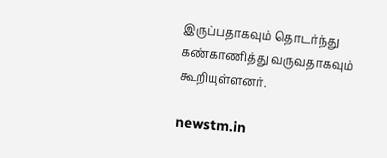இருப்பதாகவும் தொடர்ந்து கண்காணித்து வருவதாகவும் கூறியுள்ளனர்.

newstm.in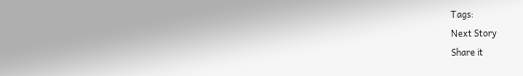Tags:
Next Story
Share it